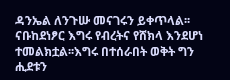ዳንኤል ለንጉሡ መናገሩን ይቀጥላል፡፡
ናቡከደነፆር እግሩ የብረትና የሸክላ እንደሆነ ተመልክቷል፡፡እግሩ በተሰራበት ወቅት ግን ሒደቱን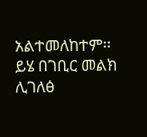አልተመለከተም፡፡
ይሄ በገቢር መልክ ሊገለፅ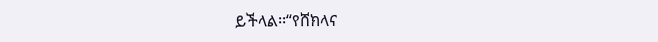ይችላል፡፡“የሸክላና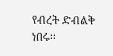የብረት ድብልቅ ነበሩ፡፡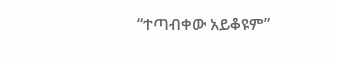“ተጣብቀው አይቆዩም”